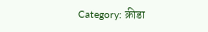Category: क्रीडा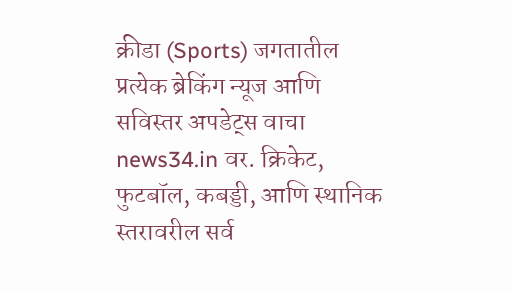क्रीडा (Sports) जगतातील प्रत्येक ब्रेकिंग न्यूज आणि सविस्तर अपडेट्स वाचा news34.in वर. क्रिकेट, फुटबॉल, कबड्डी, आणि स्थानिक स्तरावरील सर्व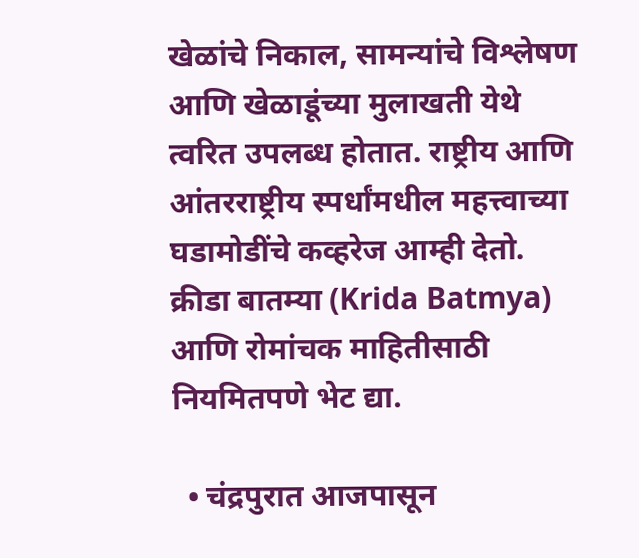खेळांचे निकाल, सामन्यांचे विश्लेषण आणि खेळाडूंच्या मुलाखती येथे त्वरित उपलब्ध होतात. राष्ट्रीय आणि आंतरराष्ट्रीय स्पर्धांमधील महत्त्वाच्या घडामोडींचे कव्हरेज आम्ही देतो. क्रीडा बातम्या (Krida Batmya) आणि रोमांचक माहितीसाठी नियमितपणे भेट द्या.

  • चंद्रपुरात आजपासून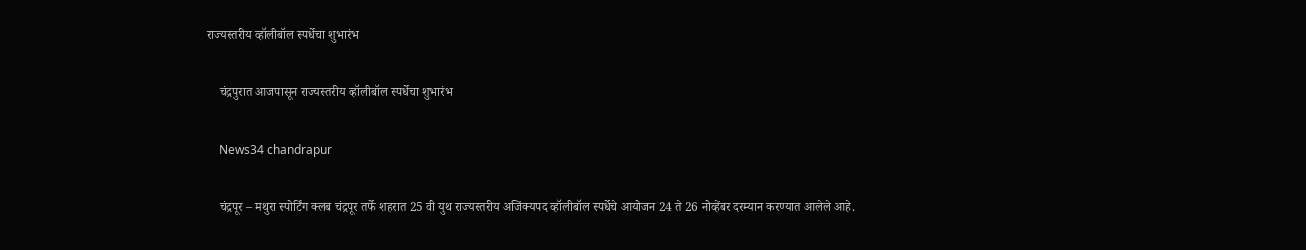राज्यस्तरीय व्हॉलीबॉल स्पर्धेचा शुभारंभ

    चंद्रपुरात आजपासून राज्यस्तरीय व्हॉलीबॉल स्पर्धेचा शुभारंभ

    News34 chandrapur

    चंद्रपूर – मथुरा स्पोर्टिंग क्लब चंद्रपूर तर्फे शहरात 25 वी युथ राज्यस्तरीय अजिंक्यपद व्हॉलीबॉल स्पर्धेचे आयोजन 24 ते 26 नोव्हेंबर दरम्यान करण्यात आलेले आहे.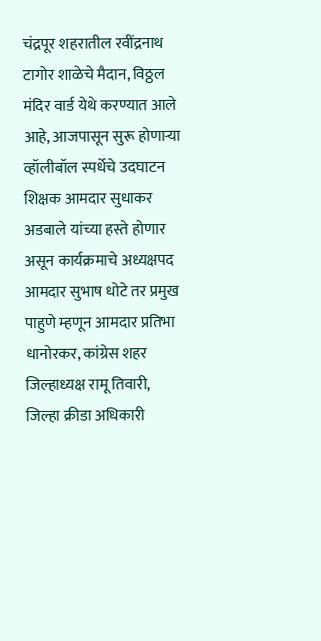चंद्रपूर शहरातील रवींद्रनाथ टागोर शाळेचे मैदान, विठ्ठल मंदिर वार्ड येथे करण्यात आले आहे, आजपासून सुरू होणाऱ्या व्हॉलीबॉल स्पर्धेचे उदघाटन शिक्षक आमदार सुधाकर अडबाले यांच्या हस्ते होणार असून कार्यक्रमाचे अध्यक्षपद आमदार सुभाष धोटे तर प्रमुख पाहुणे म्हणून आमदार प्रतिभा धानोरकर, कांग्रेस शहर जिल्हाध्यक्ष रामू तिवारी, जिल्हा क्रीडा अधिकारी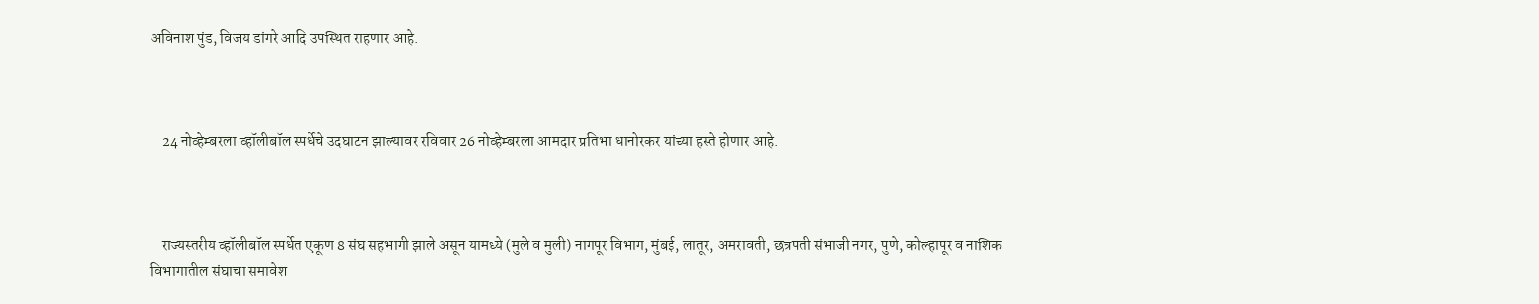अविनाश पुंड, विजय डांगरे आदि उपस्थित राहणार आहे.



    24 नोव्हेम्बरला व्हॉलीबॉल स्पर्धेचे उदघाटन झाल्यावर रविवार 26 नोव्हेम्बरला आमदार प्रतिभा धानोरकर यांच्या हस्ते होणार आहे.



    राज्यस्तरीय व्हॉलीबॉल स्पर्धेत एकूण 8 संघ सहभागी झाले असून यामध्ये (मुले व मुली) नागपूर विभाग, मुंबई, लातूर, अमरावती, छत्रपती संभाजी नगर, पुणे, कोल्हापूर व नाशिक विभागातील संघाचा समावेश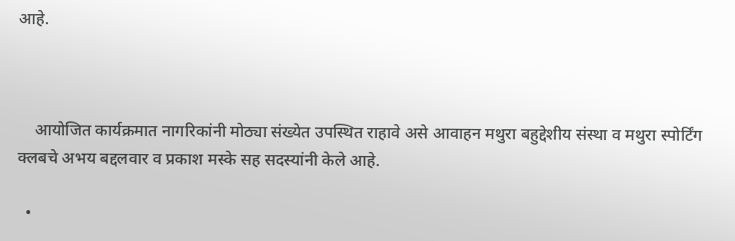आहे.



    आयोजित कार्यक्रमात नागरिकांनी मोठ्या संख्येत उपस्थित राहावे असे आवाहन मथुरा बहुद्देशीय संस्था व मथुरा स्पोर्टिंग क्लबचे अभय बद्दलवार व प्रकाश मस्के सह सदस्यांनी केले आहे.

  •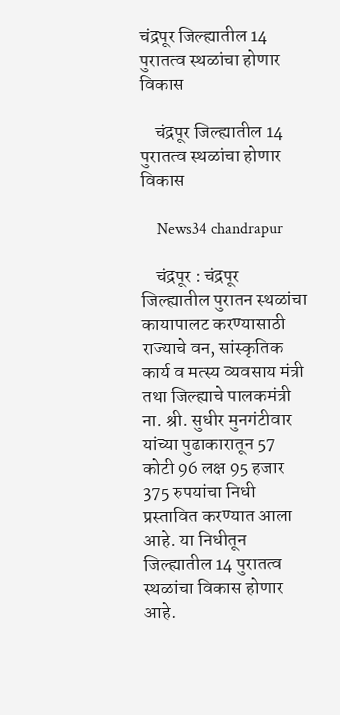चंद्रपूर जिल्ह्यातील 14 पुरातत्व स्थळांचा होणार विकास

    चंद्रपूर जिल्ह्यातील 14 पुरातत्व स्थळांचा होणार विकास

    News34 chandrapur

    चंद्रपूर : चंद्रपूर जिल्ह्यातील पुरातन स्थळांचा कायापालट करण्यासाठी राज्याचे वन, सांस्कृतिक कार्य व मत्स्य व्यवसाय मंत्री तथा जिल्ह्याचे पालकमंत्री ना. श्री. सुधीर मुनगंटीवार यांच्या पुढाकारातून 57 कोटी 96 लक्ष 95 हजार 375 रुपयांचा निधी प्रस्तावित करण्यात आला आहे. या निधीतून जिल्ह्यातील 14 पुरातत्व स्थळांचा विकास होणार आहे.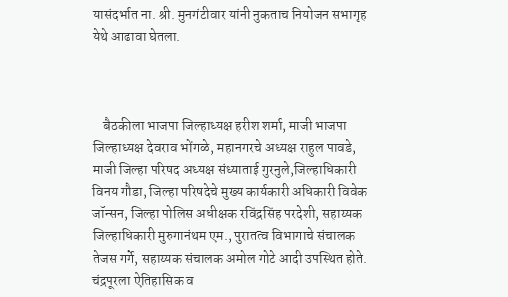यासंदर्भात ना. श्री. मुनगंटीवार यांनी नुकताच नियोजन सभागृह येथे आढावा घेतला.



    बैठकीला भाजपा जिल्हाध्यक्ष हरीश शर्मा, माजी भाजपा जिल्हाध्यक्ष देवराव भोंगळे, महानगरचे अध्यक्ष राहुल पावडे, माजी जिल्हा परिषद अध्यक्ष संध्याताई गुरनुले,जिल्हाधिकारी विनय गौडा, जिल्हा परिषदेचे मुख्य कार्यकारी अधिकारी विवेक जॉन्सन, जिल्हा पोलिस अधीक्षक रविंद्रसिंह परदेशी, सहाय्यक जिल्हाधिकारी मुरुगानंथम एम., पुरातत्व विभागाचे संचालक तेजस गर्गे, सहाय्यक संचालक अमोल गोटे आदी उपस्थित होते. चंद्रपूरला ऐतिहासिक व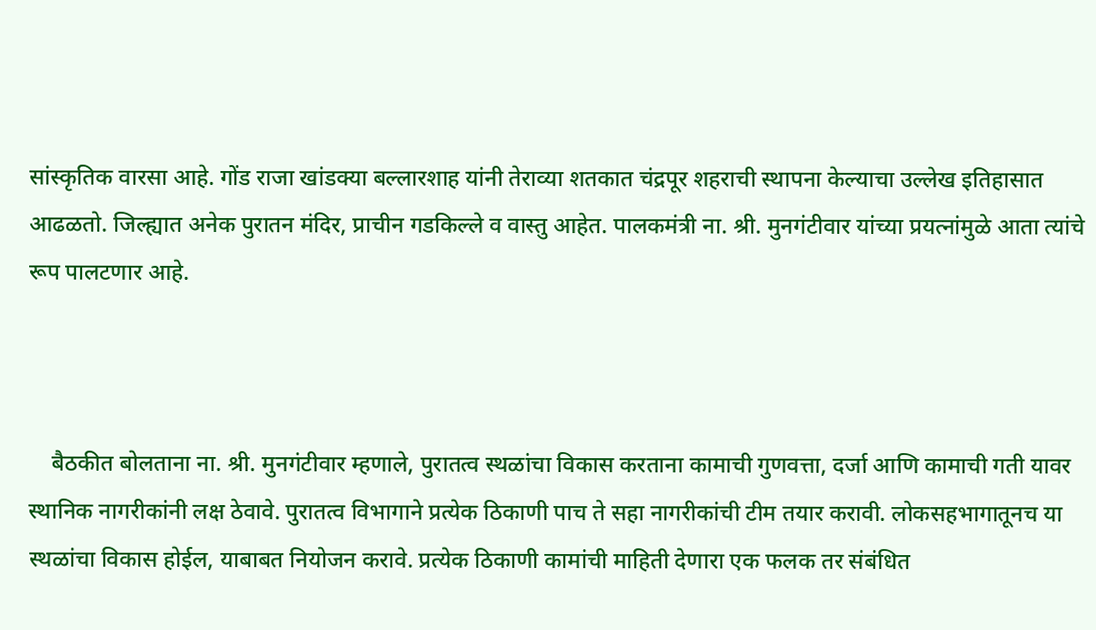सांस्कृतिक वारसा आहे. गोंड राजा खांडक्या बल्लारशाह यांनी तेराव्या शतकात चंद्रपूर शहराची स्थापना केल्याचा उल्लेख इतिहासात आढळतो. जिल्ह्यात अनेक पुरातन मंदिर, प्राचीन गडकिल्ले व वास्तु आहेत. पालकमंत्री ना. श्री. मुनगंटीवार यांच्या प्रयत्नांमुळे आता त्यांचे रूप पालटणार आहे.



    बैठकीत बोलताना ना. श्री. मुनगंटीवार म्हणाले, पुरातत्व स्थळांचा विकास करताना कामाची गुणवत्ता, दर्जा आणि कामाची गती यावर स्थानिक नागरीकांनी लक्ष ठेवावे. पुरातत्व विभागाने प्रत्येक ठिकाणी पाच ते सहा नागरीकांची टीम तयार करावी. लोकसहभागातूनच या स्थळांचा विकास होईल, याबाबत नियोजन करावे. प्रत्येक ठिकाणी कामांची माहिती देणारा एक फलक तर संबंधित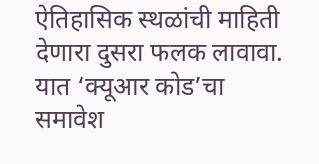ऐतिहासिक स्थळांची माहिती देणारा दुसरा फलक लावावा. यात ‘क्यूआर कोड’चा समावेश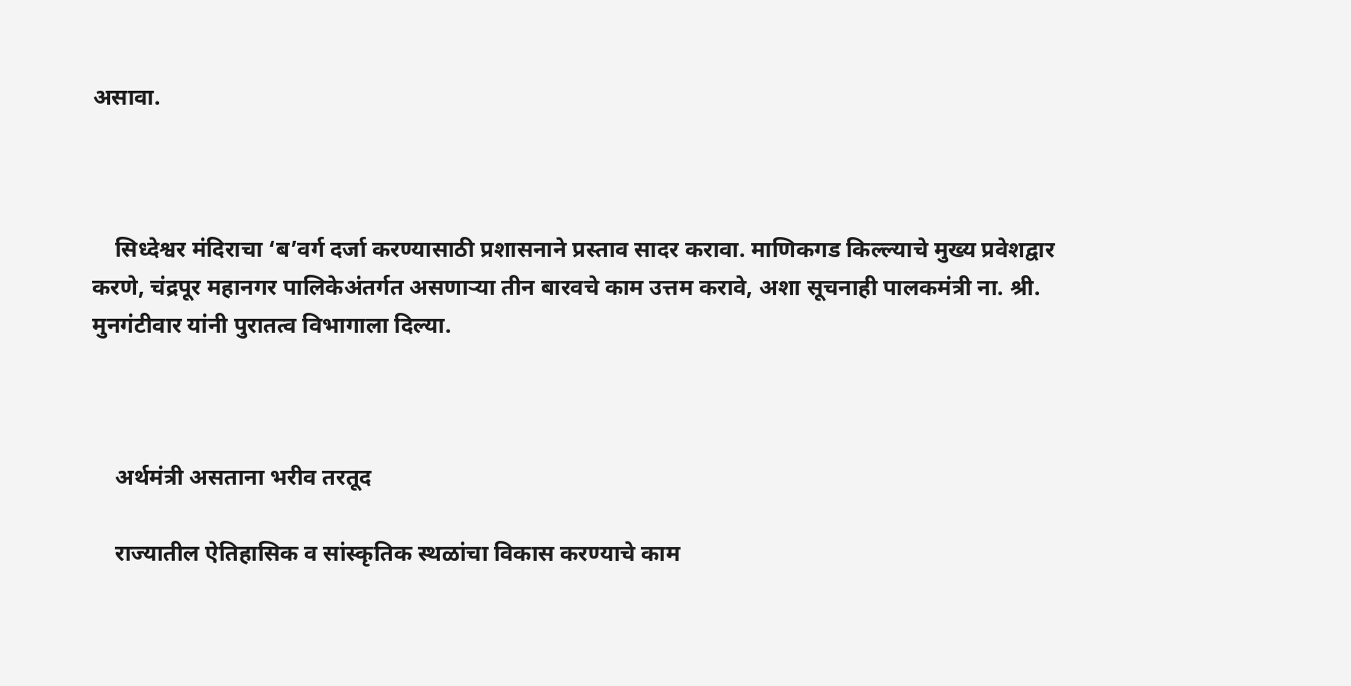असावा.



    सिध्देश्वर मंदिराचा ‘ब’वर्ग दर्जा करण्यासाठी प्रशासनाने प्रस्ताव सादर करावा. माणिकगड किल्ल्याचे मुख्य प्रवेशद्वार करणे, चंद्रपूर महानगर पालिकेअंतर्गत असणाऱ्या तीन बारवचे काम उत्तम करावे, अशा सूचनाही पालकमंत्री ना. श्री. मुनगंटीवार यांनी पुरातत्व विभागाला दिल्या.



    अर्थमंत्री असताना भरीव तरतूद

    राज्यातील ऐतिहासिक व सांस्कृतिक स्थळांचा विकास करण्याचे काम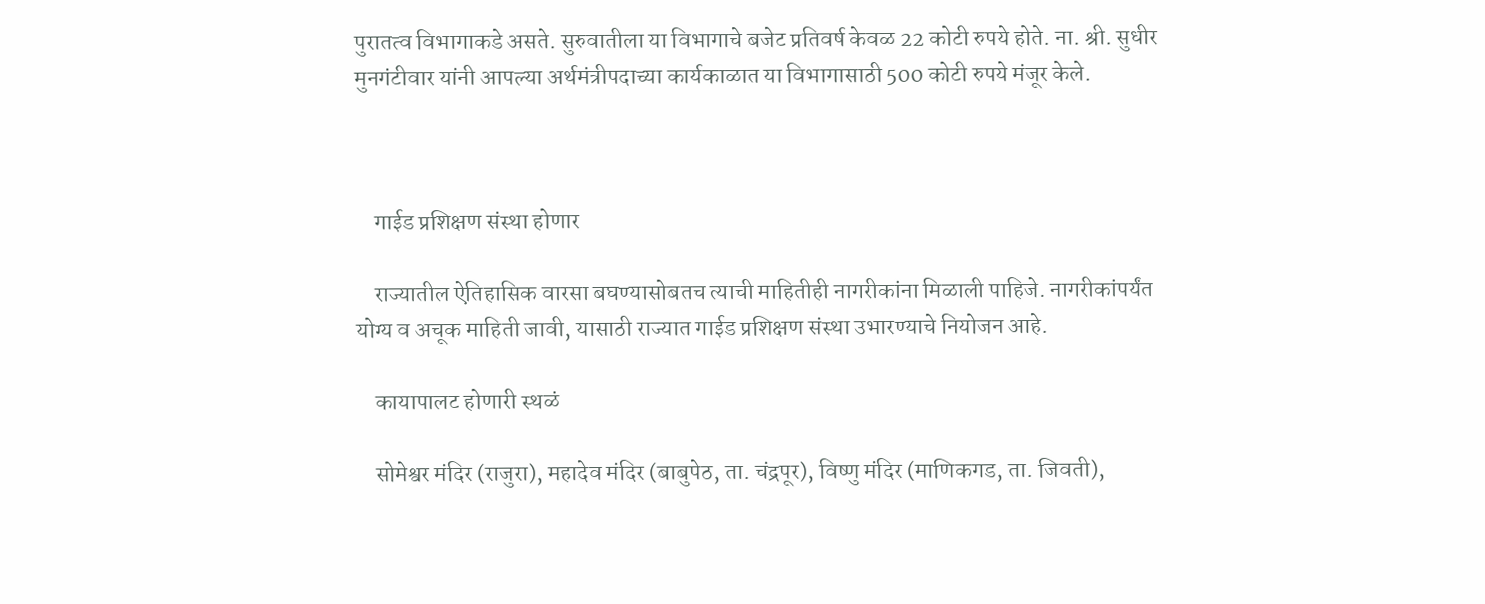पुरातत्व विभागाकडे असते. सुरुवातीला या विभागाचे बजेट प्रतिवर्ष केवळ 22 कोटी रुपये होते. ना. श्री. सुधीर मुनगंटीवार यांनी आपल्या अर्थमंत्रीपदाच्या कार्यकाळात या विभागासाठी 500 कोटी रुपये मंजूर केले.



    गाईड प्रशिक्षण संस्था होणार

    राज्यातील ऐतिहासिक वारसा बघण्यासोबतच त्याची माहितीही नागरीकांना मिळाली पाहिजे. नागरीकांपर्यंत योग्य व अचूक माहिती जावी, यासाठी राज्यात गाईड प्रशिक्षण संस्था उभारण्याचे नियोजन आहे.

    कायापालट होणारी स्थळं

    सोमेश्वर मंदिर (राजुरा), महादेव मंदिर (बाबुपेठ, ता. चंद्रपूर), विष्णु मंदिर (माणिकगड, ता. जिवती),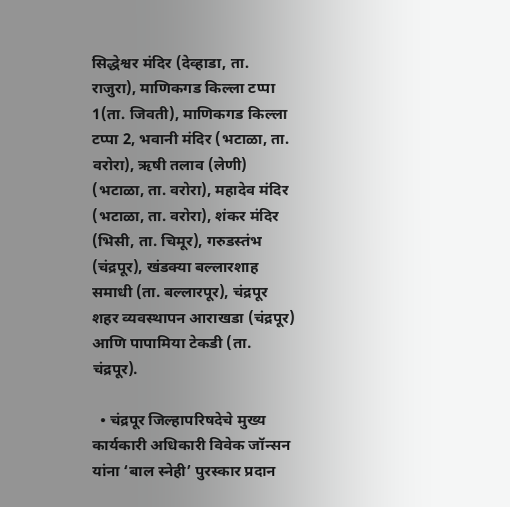सिद्धेश्वर मंदिर (देव्हाडा, ता. राजुरा), माणिकगड किल्ला टप्पा 1(ता. जिवती), माणिकगड किल्ला टप्पा 2, भवानी मंदिर (भटाळा, ता. वरोरा), ऋषी तलाव (लेणी) (भटाळा, ता. वरोरा), महादेव मंदिर (भटाळा, ता. वरोरा), शंकर मंदिर (भिसी, ता. चिमूर), गरुडस्तंभ (चंद्रपूर), खंडक्या बल्लारशाह समाधी (ता. बल्लारपूर), चंद्रपूर शहर व्यवस्थापन आराखडा (चंद्रपूर) आणि पापामिया टेकडी (ता. चंद्रपूर).

  • चंद्रपूर जिल्हापरिषदेचे मुख्य कार्यकारी अधिकारी विवेक जॉन्सन यांना ‘बाल स्नेही’ पुरस्कार प्रदान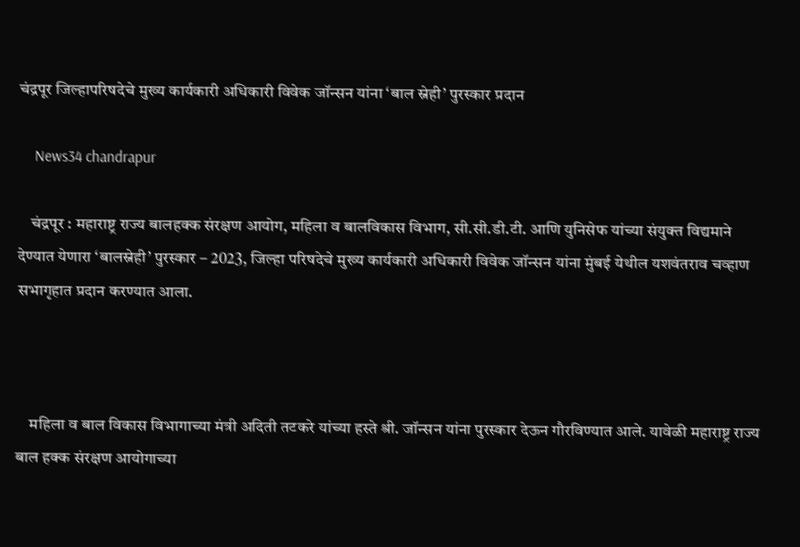चंद्रपूर जिल्हापरिषदेचे मुख्य कार्यकारी अधिकारी विवेक जॉन्सन यांना ‘बाल स्नेही’ पुरस्कार प्रदान

    News34 chandrapur

    चंद्रपूर : महाराष्ट्र राज्य बालहक्क संरक्षण आयोग, महिला व बालविकास विभाग, सी.सी.डी.टी. आणि युनिसेफ यांच्या संयुक्त विद्यमाने देण्यात येणारा ‘बालस्नेही’ पुरस्कार – 2023, जिल्हा परिषदेचे मुख्य कार्यकारी अधिकारी विवेक जॉन्सन यांना मुंबई येथील यशवंतराव चव्हाण सभागृहात प्रदान करण्यात आला.



    महिला व बाल विकास विभागाच्या मंत्री अदिती तटकरे यांच्या हस्ते श्री. जॉन्सन यांना पुरस्कार देऊन गौरविण्यात आले. यावेळी महाराष्ट्र राज्य बाल हक्क संरक्षण आयोगाच्या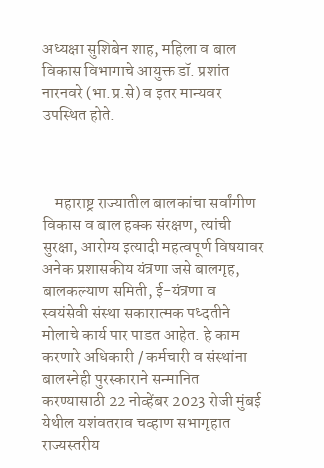अध्यक्षा सुशिबेन शाह, महिला व बाल विकास विभागाचे आयुक्त डॉ. प्रशांत नारनवरे (भा.प्र.से) व इतर मान्यवर उपस्थित होते.



    महाराष्ट्र राज्यातील बालकांचा सर्वांगीण विकास व बाल हक्क संरक्षण, त्यांची सुरक्षा, आरोग्य इत्यादी महत्वपूर्ण विषयावर अनेक प्रशासकीय यंत्रणा जसे बालगृह, बालकल्याण समिती, ई-यंत्रणा व स्वयंसेवी संस्था सकारात्मक पध्दतीने मोलाचे कार्य पार पाडत आहेत. हे काम करणारे अधिकारी / कर्मचारी व संस्थांना बालस्नेही पुरस्काराने सन्मानित करण्यासाठी 22 नोव्हेंबर 2023 रोजी मुंबई येथील यशंवतराव चव्हाण सभागृहात राज्यस्तरीय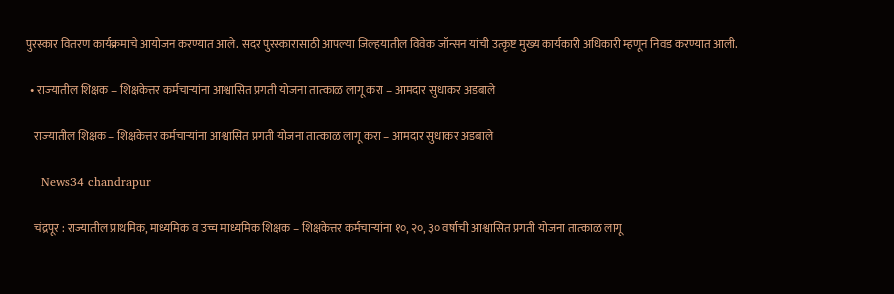पुरस्कार वितरण कार्यक्रमाचे आयोजन करण्यात आले. सदर पुरस्कारासाठी आपल्या जिल्हयातील विवेक जॉन्सन यांची उत्कृष्ट मुख्य कार्यकारी अधिकारी म्हणून निवड करण्यात आली.

  • राज्‍यातील शिक्षक – शिक्षकेत्तर कर्मचाऱ्यांना आश्वासित प्रगती योजना तात्‍काळ लागू करा – आमदार सुधाकर अडबाले

    राज्‍यातील शिक्षक – शिक्षकेत्तर कर्मचाऱ्यांना आश्वासित प्रगती योजना तात्‍काळ लागू करा – आमदार सुधाकर अडबाले

    News34 chandrapur

    चंद्रपूर : राज्यातील प्राथमिक, माध्यमिक व उच्च माध्यमिक शिक्षक – शिक्षकेत्तर कर्मचाऱ्यांना १०, २०, ३० वर्षाची आश्वासित प्रगती योजना तात्‍काळ लागू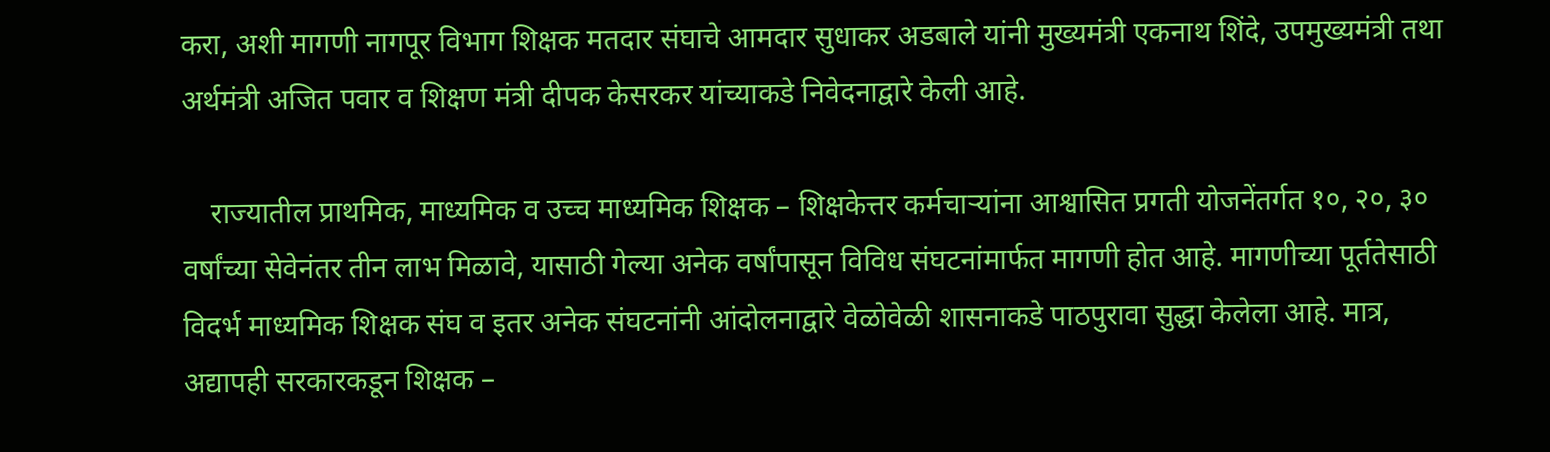करा, अशी मागणी नागपूर विभाग शिक्षक मतदार संघाचे आमदार सुधाकर अडबाले यांनी मुख्यमंत्री एकनाथ शिंदे, उपमुख्यमंत्री तथा अर्थमंत्री अजित पवार व शिक्षण मंत्री दीपक केसरकर यांच्याकडे निवेदनाद्वारे केली आहे.

    राज्यातील प्राथमिक, माध्यमिक व उच्च माध्यमिक शिक्षक – शिक्षकेत्तर कर्मचाऱ्यांना आश्वासित प्रगती योजनेंतर्गत १०, २०, ३० वर्षांच्या सेवेनंतर तीन लाभ मिळावे, यासाठी गेल्या अनेक वर्षांपासून विविध संघटनांमार्फत मागणी होत आहे. मागणीच्या पूर्ततेसाठी विदर्भ माध्यमिक शिक्षक संघ व इतर अनेक संघटनांनी आंदोलनाद्वारे वेळोवेळी शासनाकडे पाठपुरावा सुद्धा केलेला आहे. मात्र, अद्यापही सरकारकडून शिक्षक –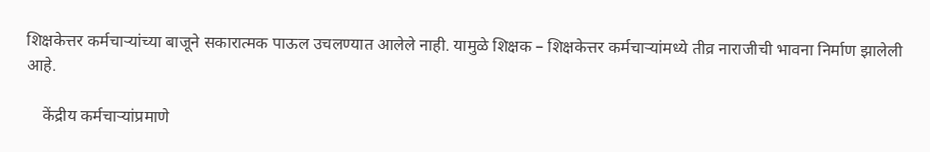शिक्षकेत्तर कर्मचाऱ्यांच्या बाजूने सकारात्मक पाऊल उचलण्यात आलेले नाही. यामुळे शिक्षक – शिक्षकेत्तर कर्मचाऱ्यांमध्ये तीव्र नाराजीची भावना निर्माण झालेली आहे.

    केंद्रीय कर्मचाऱ्यांप्रमाणे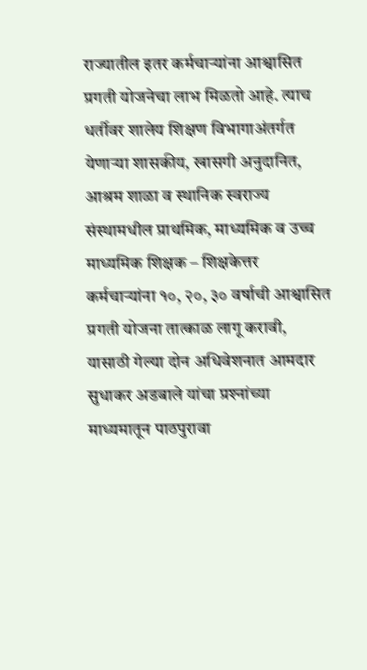राज्‍यातील इतर कर्मचाऱ्यांना आश्वासित प्रगती योजनेचा लाभ मिळतो आहे. त्‍याच धर्तीवर शालेय शिक्षण विभागाअंतर्गत येणाऱ्या शासकीय, खासगी अनुदानित, आश्रम शाळा व स्थानिक स्वराज्य संस्थामधील प्राथमिक, माध्यमिक व उच्च माध्यमिक शिक्षक – शिक्षकेत्तर कर्मचाऱ्यांना १०, २०, ३० वर्षाची आश्वासित प्रगती योजना तात्‍काळ लागू करावी, यासाठी गेल्‍या दोन अधिवेशनात आमदार सुधाकर अडबाले यांचा प्रश्‍नांच्या माध्यमातून पाठपुरावा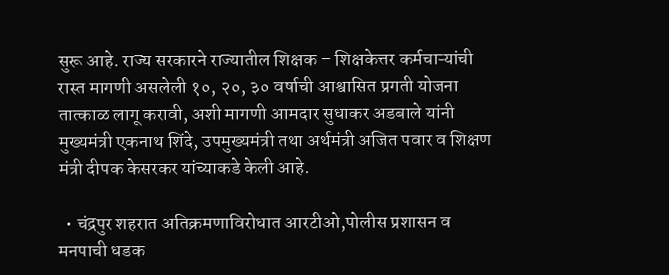सुरू आहे. राज्‍य सरकारने राज्‍यातील शिक्षक – शिक्षकेत्तर कर्मचाऱ्यांची रास्‍त मागणी असलेली १०, २०, ३० वर्षाची आश्वासित प्रगती योजना तात्‍काळ लागू करावी, अशी मागणी आमदार सुधाकर अडबाले यांनी मुख्यमंत्री एकनाथ शिंदे, उपमुख्यमंत्री तथा अर्थमंत्री अजित पवार व शिक्षण मंत्री दीपक केसरकर यांच्याकडे केली आहे.

  • चंद्रपुर शहरात अतिक्रमणाविरोधात आरटीओ,पोलीस प्रशासन व मनपाची धडक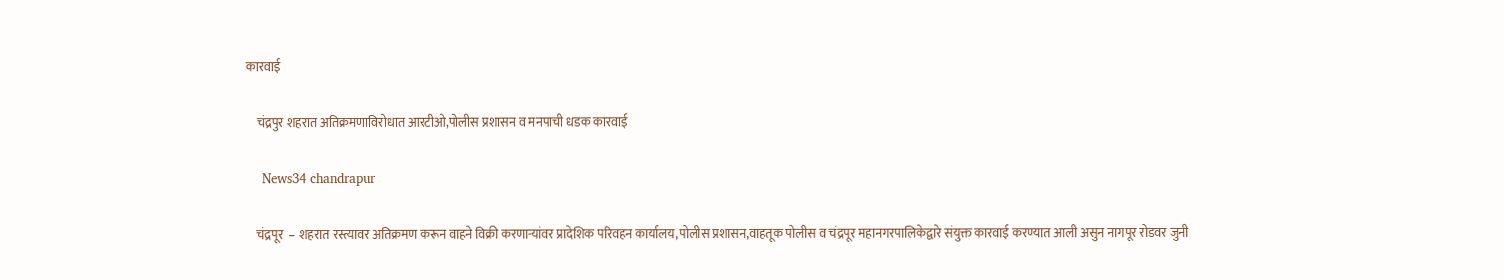कारवाई

    चंद्रपुर शहरात अतिक्रमणाविरोधात आरटीओ,पोलीस प्रशासन व मनपाची धडक कारवाई

    News34 chandrapur

    चंद्रपूर  – शहरात रस्त्यावर अतिक्रमण करून वाहने विक्री करणाऱ्यांवर प्रादेशिक परिवहन कार्यालय,पोलीस प्रशासन,वाहतूक पोलीस व चंद्रपूर महानगरपालिकेद्वारे संयुक्त कारवाई करण्यात आली असुन नागपूर रोडवर जुनी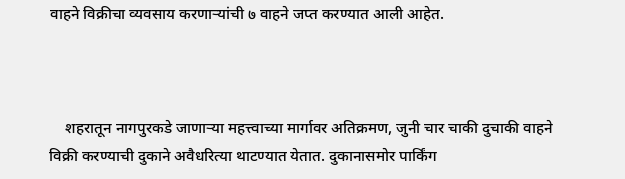वाहने विक्रीचा व्यवसाय करणाऱ्यांची ७ वाहने जप्त करण्यात आली आहेत.



    शहरातून नागपुरकडे जाणाऱ्या महत्त्वाच्या मार्गावर अतिक्रमण, जुनी चार चाकी दुचाकी वाहने विक्री करण्याची दुकाने अवैधरित्या थाटण्यात येतात. दुकानासमोर पार्किंग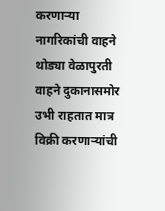करणाऱ्या नागरिकांची वाहने थोड्या वेळापुरती वाहने दुकानासमोर उभी राहतात मात्र विक्री करणाऱ्यांची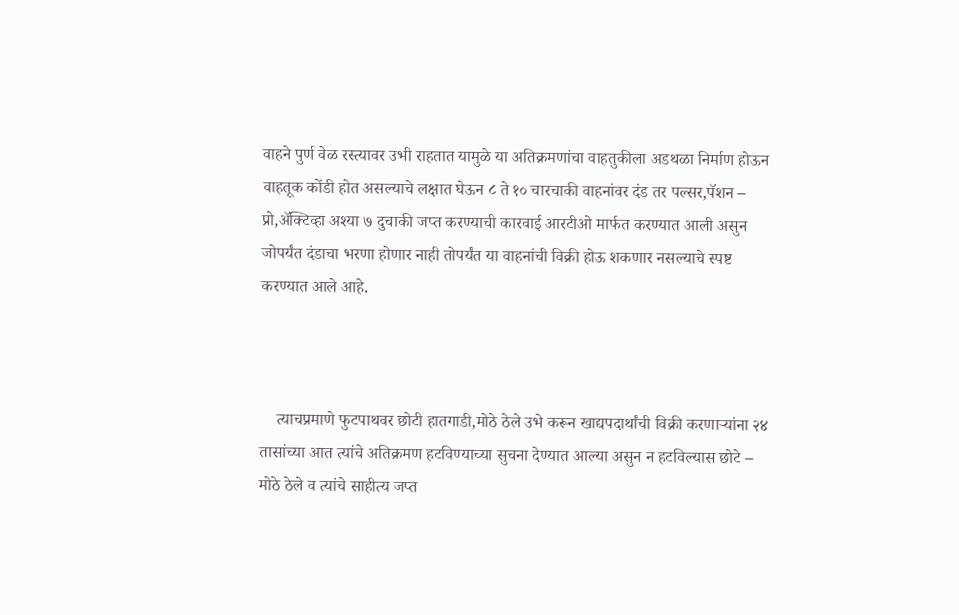वाहने पुर्ण वेळ रस्त्यावर उभी राहतात यामुळे या अतिक्रमणांचा वाहतुकीला अडथळा निर्माण होऊन वाहतूक कोंडी होत असल्याचे लक्षात घेऊन ८ ते १० चारचाकी वाहनांवर दंड तर पल्सर,पॅशन – प्रो,अ‍ॅक्टिव्हा अश्या ७ दुचाकी जप्त करण्याची कारवाई आरटीओ मार्फत करण्यात आली असुन जोपर्यंत दंडाचा भरणा होणार नाही तोपर्यंत या वाहनांची विक्री होऊ शकणार नसल्याचे स्पष्ट करण्यात आले आहे.



    त्याचप्रमाणे फुटपाथवर छोटी हातगाडी,मोठे ठेले उभे करून खाद्यपदार्थांची विक्री करणाऱ्यांना २४ तासांच्या आत त्यांचे अतिक्रमण हटविण्याच्या सुचना देण्यात आल्या असुन न हटविल्यास छोटे – मोठे ठेले व त्यांचे साहीत्य जप्त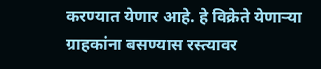करण्यात येणार आहे. हे विक्रेते येणाऱ्या ग्राहकांना बसण्यास रस्त्यावर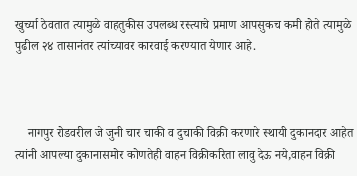खुर्च्या ठेवतात त्यामुळे वाहतुकीस उपलब्ध रस्त्याचे प्रमाण आपसुकच कमी होते त्यामुळे पुढील २४ तासानंतर त्यांच्यावर कारवाई करण्यात येणार आहे.



    नागपुर रोडवरील जे जुनी चार चाकी व दुचाकी विक्री करणारे स्थायी दुकानदार आहेत त्यांनी आपल्या दुकानासमोर कोणतेही वाहन विक्रीकरिता लावु देऊ नये,वाहन विक्री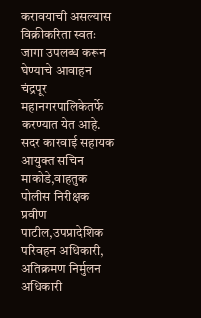करावयाची असल्यास विक्रीकरिता स्वतः जागा उपलब्ध करून घेण्याचे आवाहन चंद्रपूर महानगरपालिकेतर्फे करण्यात येत आहे. सदर कारवाई सहायक आयुक्त सचिन माकोडे,वाहतुक पोलीस निरीक्षक प्रवीण पाटील,उपप्रादेशिक परिवहन अधिकारी, अतिक्रमण निर्मुलन अधिकारी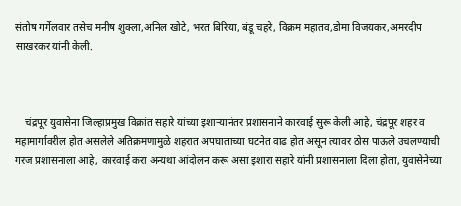संतोष गर्गेलवार तसेच मनीष शुक्ला,अनिल खोटे, भरत बिरिया, बंडू चहरे, विक्रम महातव,डोमा विजयकर,अमरदीप साखरकर यांनी केली.



    चंद्रपूर युवासेना जिल्हाप्रमुख विक्रांत सहारे यांच्या इशाऱ्यानंतर प्रशासनाने कारवाई सुरू केली आहे, चंद्रपूर शहर व महामार्गावरील होत असलेले अतिक्रमणामुळे शहरात अपघाताच्या घटनेत वाढ होत असून त्यावर ठोस पाऊले उचलण्याची गरज प्रशासनाला आहे, कारवाई करा अन्यथा आंदोलन करू असा इशारा सहारे यांनी प्रशासनाला दिला होता, युवासेनेच्या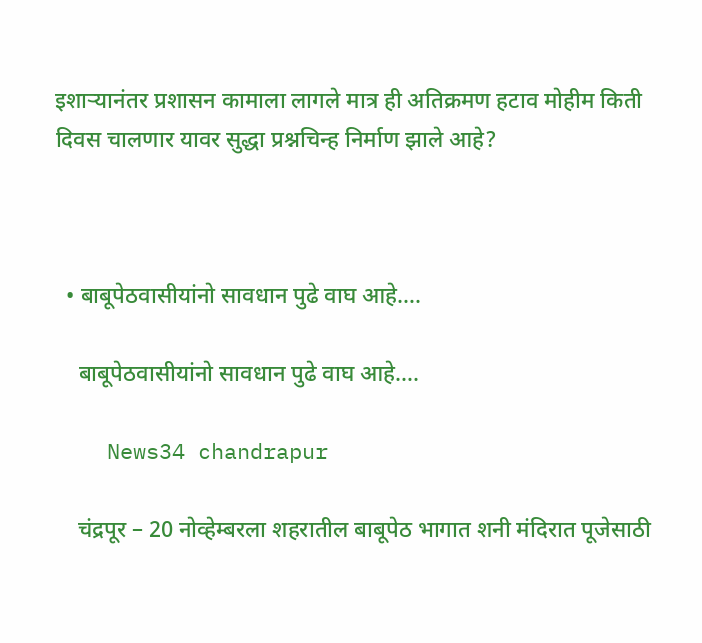इशाऱ्यानंतर प्रशासन कामाला लागले मात्र ही अतिक्रमण हटाव मोहीम किती दिवस चालणार यावर सुद्धा प्रश्नचिन्ह निर्माण झाले आहे?



  • बाबूपेठवासीयांनो सावधान पुढे वाघ आहे….

    बाबूपेठवासीयांनो सावधान पुढे वाघ आहे….

    News34 chandrapur

    चंद्रपूर – 20 नोव्हेम्बरला शहरातील बाबूपेठ भागात शनी मंदिरात पूजेसाठी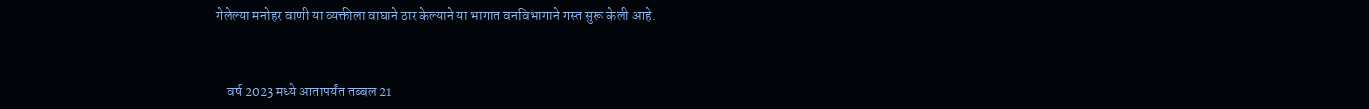गेलेल्या मनोहर वाणी या व्यक्तीला वाघाने ठार केल्याने या भागात वनविभागाने गस्त सुरू केली आहे.



    वर्ष 2023 मध्ये आतापर्यंत तब्बल 21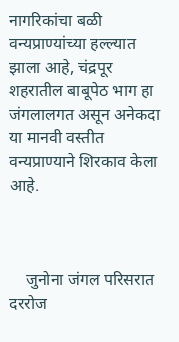नागरिकांचा बळी वन्यप्राण्यांच्या हल्ल्यात झाला आहे, चंद्रपूर शहरातील बाबूपेठ भाग हा जंगलालगत असून अनेकदा या मानवी वस्तीत वन्यप्राण्याने शिरकाव केला आहे.



    जुनोना जंगल परिसरात दररोज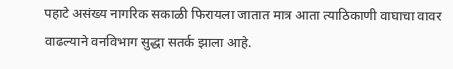पहाटे असंख्य नागरिक सकाळी फिरायला जातात मात्र आता त्याठिकाणी वाघाचा वावर वाढल्याने वनविभाग सुद्धा सतर्क झाला आहे.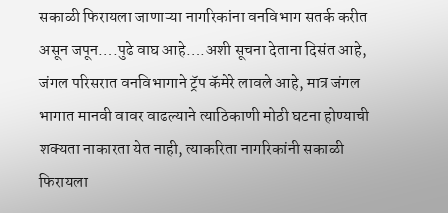सकाळी फिरायला जाणाऱ्या नागरिकांना वनविभाग सतर्क करीत असून जपून….पुढे वाघ आहे….अशी सूचना देताना दिसंत आहे, जंगल परिसरात वनविभागाने ट्रॅप कॅमेरे लावले आहे, मात्र जंगल भागात मानवी वावर वाढल्याने त्याठिकाणी मोठी घटना होण्याची शक्यता नाकारता येत नाही, त्याकरिता नागरिकांनी सकाळी फिरायला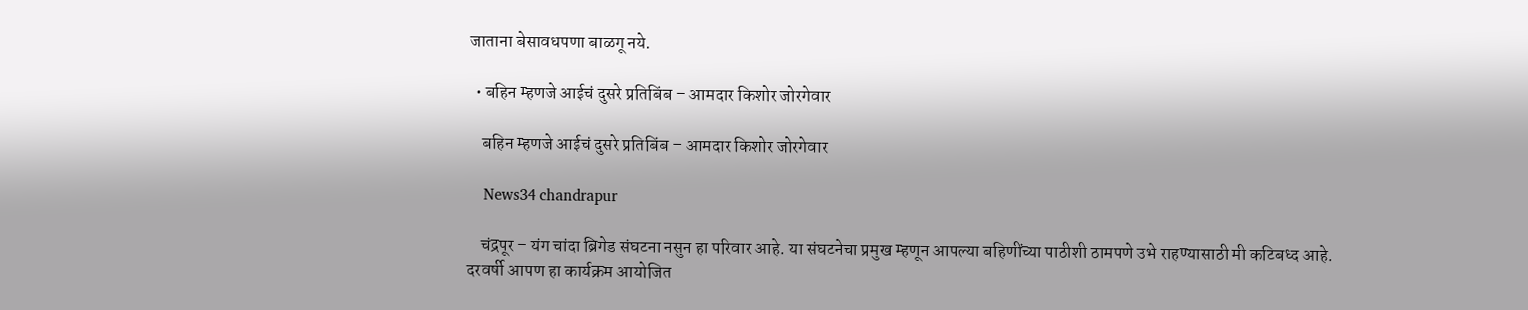जाताना बेसावधपणा बाळगू नये.

  • बहिन म्हणजे आईचं दुसरे प्रतिबिंब – आमदार किशोर जोरगेवार

    बहिन म्हणजे आईचं दुसरे प्रतिबिंब – आमदार किशोर जोरगेवार

    News34 chandrapur

    चंद्रपूर – यंग चांदा ब्रिगेड संघटना नसुन हा परिवार आहे. या संघटनेचा प्रमुख म्हणून आपल्या बहिणींच्या पाठीशी ठामपणे उभे राहण्यासाठी मी कटिबध्द आहे. दरवर्षी आपण हा कार्यक्रम आयोजित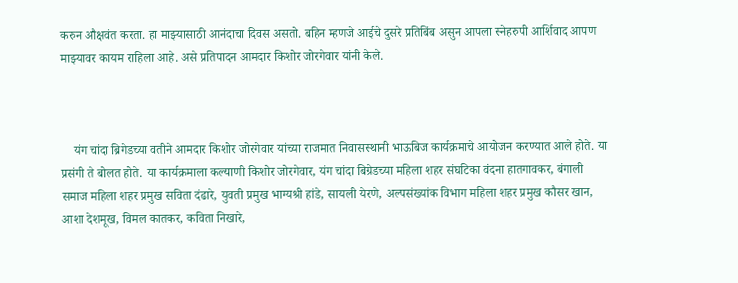करुन औक्षवंत करता. हा माझ्यासाठी आनंदाचा दिवस असतो. बहिन म्हणजे आईचे दुसरे प्रतिबिंब असुन आपला स्नेहरुपी आर्शिवाद आपण माझ्यावर कायम राहिला आहे. असे प्रतिपादन आमदार किशोर जोरगेवार यांनी केले.



    यंग चांदा ब्रिगेडच्या वतीने आमदार किशोर जोरगेवार यांच्या राजमात निवासस्थानी भाऊबिज कार्यक्रमाचे आयोजन करण्यात आले होते. या प्रसंगी ते बोलत होते. या कार्यक्रमाला कल्याणी किशोर जोरगेवार, यंग चांदा बिग्रेडच्या महिला शहर संघटिका वंदना हातगावकर, बंगाली समाज महिला शहर प्रमुख सविता दंढारे, युवती प्रमुख भाग्यश्री हांडे, सायली येरणे, अल्पसंख्यांक विभाग महिला शहर प्रमुख कौसर खान, आशा देशमूख, विमल कातकर, कविता निखारे,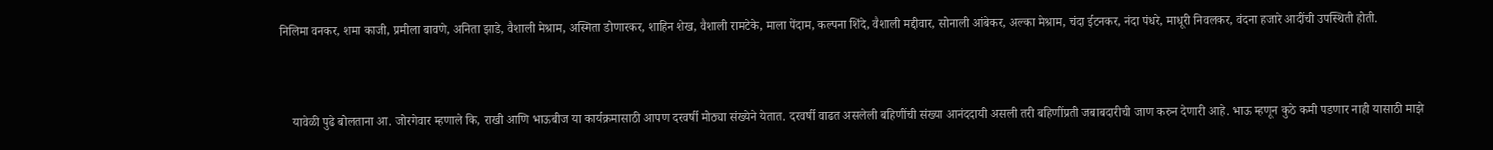निलिमा वनकर, शमा काजी, प्रमीला बावणे, अनिता झाडे, वैशाली मेश्राम, अस्मिता डोणारकर, शाहिन शेख, वैशाली रामटेके, माला पेंदाम, कल्पना शिंदे, वैशाली मद्दीवार, सोनाली आंबेकर, अल्का मेश्राम, चंदा ईटनकर, नंदा पंधरे, माधूरी निवलकर, वंदना हजारे आदींची उपस्थिती होती.



    यावेळी पुढे बोलताना आ. जोरगेवार म्हणाले कि, राखी आणि भाऊबीज या कार्यक्रमासाठी आपण दरवर्षी मोठ्या संख्येने येतात. दरवर्षी वाढत असलेली बहिणींची संख्या आनंददायी असली तरी बहिणींप्रती जबाबदारीची जाण करुन देणारी आहे. भाऊ म्हणून कुठे कमी पडणार नाही यासाठी माझे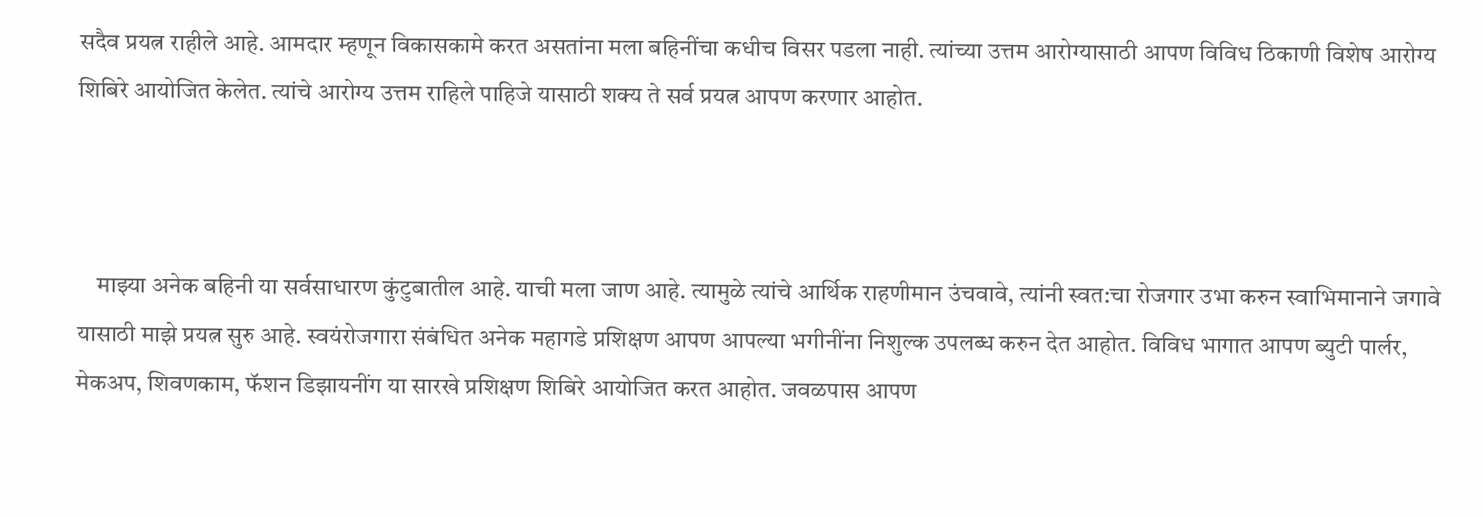सदैव प्रयत्न राहीले आहे. आमदार म्हणून विकासकामे करत असतांना मला बहिनींचा कधीच विसर पडला नाही. त्यांच्या उत्तम आरोग्यासाठी आपण विविध ठिकाणी विशेष आरोग्य शिबिरे आयोजित केलेत. त्यांचे आरोग्य उत्तम राहिले पाहिजे यासाठी शक्य ते सर्व प्रयत्न आपण करणार आहोत.



    माझ्या अनेक बहिनी या सर्वसाधारण कुंटुबातील आहे. याची मला जाण आहे. त्यामुळे त्यांचे आर्थिक राहणीमान उंचवावे, त्यांनी स्वत:चा रोजगार उभा करुन स्वाभिमानाने जगावे यासाठी माझे प्रयत्न सुरु आहे. स्वयंरोजगारा संबंधित अनेक महागडे प्रशिक्षण आपण आपल्या भगीनींना निशुल्क उपलब्ध करुन देत आहोत. विविध भागात आपण ब्युटी पार्लर, मेकअप, शिवणकाम, फॅशन डिझायनींग या सारखे प्रशिक्षण शिबिरे आयोजित करत आहोत. जवळपास आपण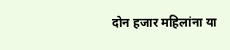दोन हजार महिलांना या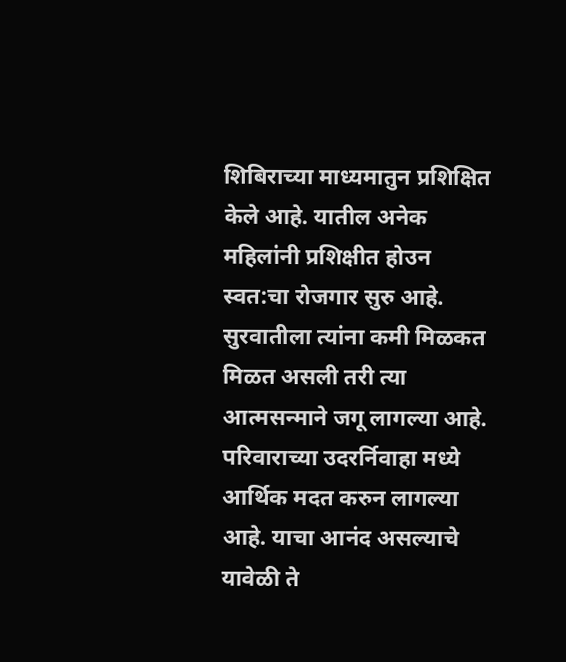शिबिराच्या माध्यमातुन प्रशिक्षित केले आहे. यातील अनेक महिलांनी प्रशिक्षीत होउन स्वत:चा रोजगार सुरु आहे. सुरवातीला त्यांना कमी मिळकत मिळत असली तरी त्या आत्मसन्माने जगू लागल्या आहे. परिवाराच्या उदरर्निवाहा मध्ये आर्थिक मदत करुन लागल्या आहे. याचा आनंद असल्याचे यावेळी ते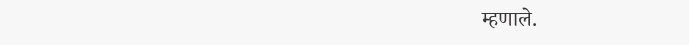म्हणाले.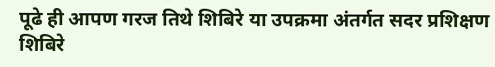पूढे ही आपण गरज तिथे शिबिरे या उपक्रमा अंतर्गत सदर प्रशिक्षण शिबिरे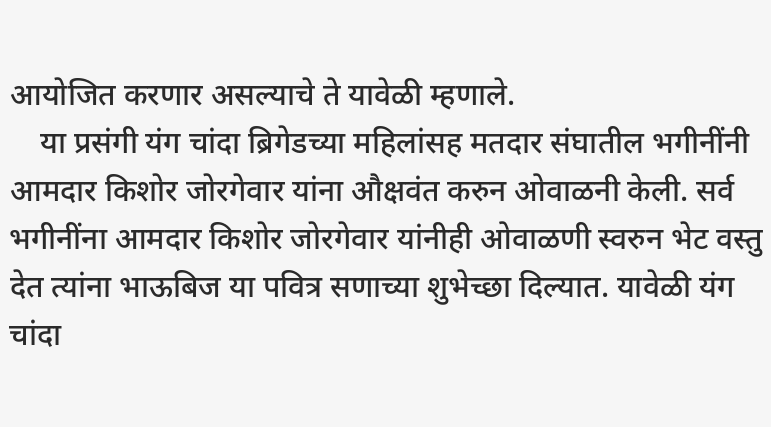आयोजित करणार असल्याचे ते यावेळी म्हणाले.
    या प्रसंगी यंग चांदा ब्रिगेडच्या महिलांसह मतदार संघातील भगीनींनी आमदार किशोर जोरगेवार यांना औक्षवंत करुन ओवाळनी केली. सर्व भगीनींना आमदार किशोर जोरगेवार यांनीही ओवाळणी स्वरुन भेट वस्तु देत त्यांना भाऊबिज या पवित्र सणाच्या शुभेच्छा दिल्यात. यावेळी यंग चांदा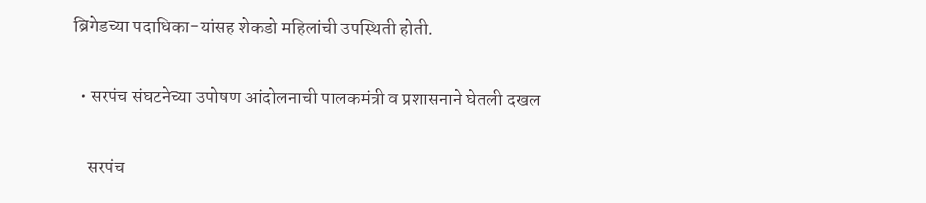ब्रिगेडच्या पदाधिका-यांसह शेकडो महिलांची उपस्थिती होती.

  • सरपंच संघटनेच्या उपोषण आंदोलनाची पालकमंत्री व प्रशासनाने घेतली दखल

    सरपंच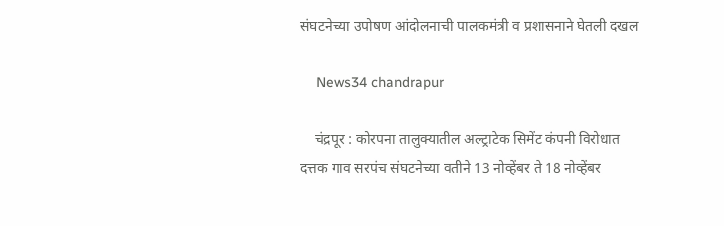संघटनेच्या उपोषण आंदोलनाची पालकमंत्री व प्रशासनाने घेतली दखल

    News34 chandrapur

    चंद्रपूर : कोरपना तालुक्यातील अल्ट्राटेक सिमेंट कंपनी विरोधात दत्तक गाव सरपंच संघटनेच्या वतीने 13 नोव्हेंबर ते 18 नोव्हेंबर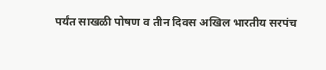पर्यंत साखळी पोषण व तीन दिवस अखिल भारतीय सरपंच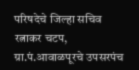परिषदेचे जिल्हा सचिव रत्नाकर चटप, ग्रा.पं.आवाळपूरचे उपसरपंच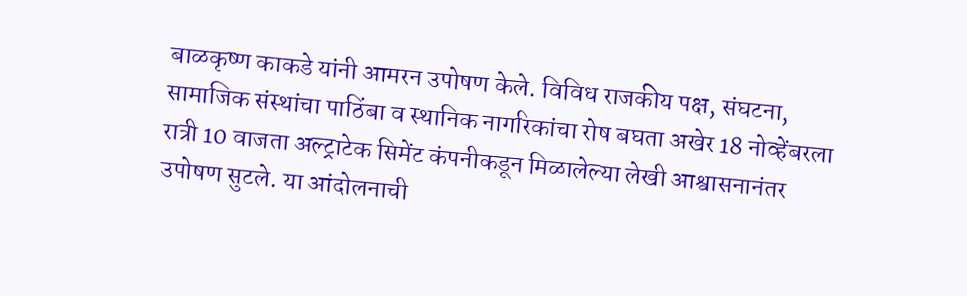बाळकृष्ण काकडे यांनी आमरन उपोषण केले. विविध राजकीय पक्ष, संघटना, सामाजिक संस्थांचा पाठिंबा व स्थानिक नागरिकांचा रोष बघता अखेर 18 नोव्हेंबरला रात्री 10 वाजता अल्ट्राटेक सिमेंट कंपनीकडून मिळालेल्या लेखी आश्वासनानंतर उपोषण सुटले. या आंदोलनाची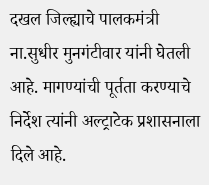दखल जिल्ह्याचे पालकमंत्री ना.सुधीर मुनगंटीवार यांनी घेतली आहे. मागण्यांची पूर्तता करण्याचे निर्देश त्यांनी अल्ट्राटेक प्रशासनाला दिले आहे.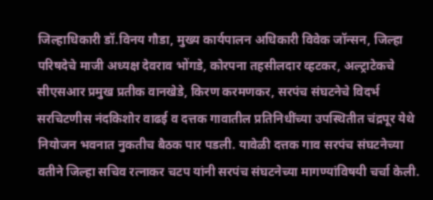जिल्हाधिकारी डॉ.विनय गौडा, मुख्य कार्यपालन अधिकारी विवेक जॉन्सन, जिल्हा परिषदेचे माजी अध्यक्ष देवराव भोंगडे, कोरपना तहसीलदार व्हटकर, अल्ट्राटेकचे सीएसआर प्रमुख प्रतीक वानखेडे, किरण करमणकर, सरपंच संघटनेचे विदर्भ सरचिटणीस नंदकिशोर वाढई व दत्तक गावातील प्रतिनिधींच्या उपस्थितीत चंद्रपूर येथे नियोजन भवनात नुकतीच बैठक पार पडली. यावेळी दत्तक गाव सरपंच संघटनेच्या वतीने जिल्हा सचिव रत्नाकर चटप यांनी सरपंच संघटनेच्या मागण्यांविषयी चर्चा केली.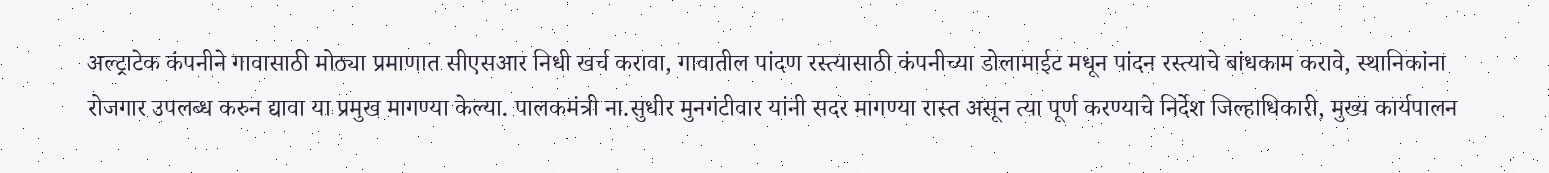अल्ट्राटेक कंपनीने गावासाठी मोठ्या प्रमाणात सीएसआर निधी खर्च करावा, गावातील पांदण रस्त्यासाठी कंपनीच्या डोलामाईट मधून पांदन रस्त्याचे बांधकाम करावे, स्थानिकांना रोजगार उपलब्ध करुन द्यावा या प्रमुख मागण्या केल्या. पालकमंत्री ना.सुधीर मुनगंटीवार यांनी सदर मागण्या रास्त असून त्या पूर्ण करण्याचे निर्देश जिल्हाधिकारी, मुख्य कार्यपालन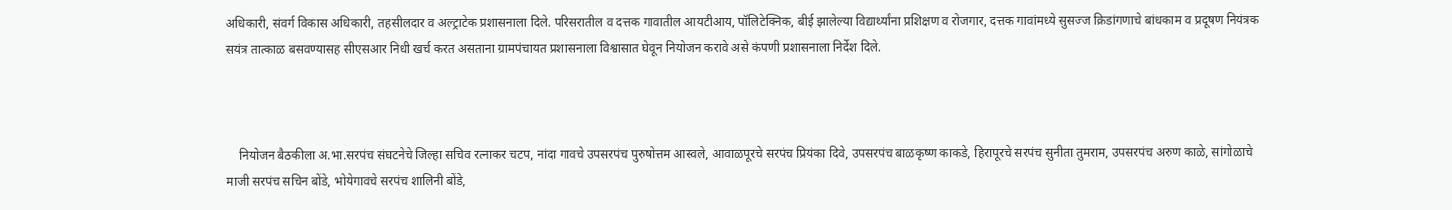अधिकारी, संवर्ग विकास अधिकारी, तहसीलदार व अल्ट्राटेक प्रशासनाला दिले. परिसरातील व दत्तक गावातील आयटीआय, पॉलिटेक्निक, बीई झालेल्या विद्यार्थ्यांना प्रशिक्षण व रोजगार, दत्तक गावांमध्ये सुसज्ज क्रिडांगणाचे बांधकाम व प्रदूषण नियंत्रक सयंत्र तात्काळ बसवण्यासह सीएसआर निधी खर्च करत असताना ग्रामपंचायत प्रशासनाला विश्वासात घेवून नियोजन करावे असे कंपणी प्रशासनाला निर्देश दिले.



    नियोजन बैठकीला अ.भा.सरपंच संघटनेचे जिल्हा सचिव रत्नाकर चटप, नांदा गावचे उपसरपंच पुरुषोत्तम आस्वले, आवाळपूरचे सरपंच प्रियंका दिवे, उपसरपंच बाळकृष्ण काकडे, हिरापूरचे सरपंच सुनीता तुमराम, उपसरपंच अरुण काळे, सांगोळाचे माजी सरपंच सचिन बोंडे, भोयेगावचे सरपंच शालिनी बोंडे,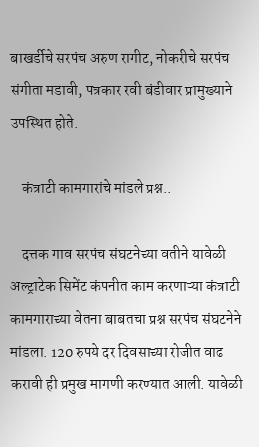बाखर्डीचे सरपंच अरुण रागीट, नोकरीचे सरपंच संगीता मडावी, पत्रकार रवी बंडीवार प्रामुख्याने उपस्थित होते.

    कंत्राटी कामगारांचे मांडले प्रश्न..

    दत्तक गाव सरपंच संघटनेच्या वतीने यावेळी अल्ट्राटेक सिमेंट कंपनीत काम करणाऱ्या कंत्राटी कामगाराच्या वेतना बाबतचा प्रश्न सरपंच संघटनेने मांडला. 120 रुपये दर दिवसाच्या रोजीत वाढ करावी ही प्रमुख मागणी करण्यात आली. यावेळी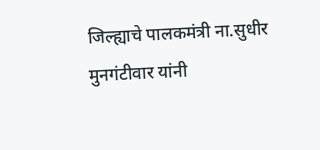जिल्ह्याचे पालकमंत्री ना.सुधीर मुनगंटीवार यांनी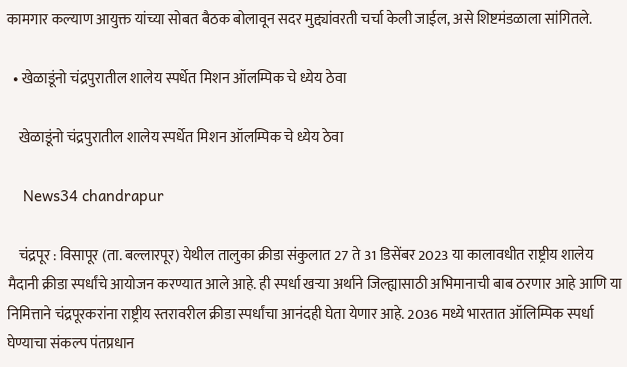कामगार कल्याण आयुक्त यांच्या सोबत बैठक बोलावून सदर मुद्द्यांवरती चर्चा केली जाईल, असे शिष्टमंडळाला सांगितले.

  • खेळाडूंनो चंद्रपुरातील शालेय स्पर्धेत मिशन ऑलम्पिक चे ध्येय ठेवा

    खेळाडूंनो चंद्रपुरातील शालेय स्पर्धेत मिशन ऑलम्पिक चे ध्येय ठेवा

    News34 chandrapur

    चंद्रपूर : विसापूर (ता. बल्लारपूर) येथील तालुका क्रीडा संकुलात 27 ते 31 डिसेंबर 2023 या कालावधीत राष्ट्रीय शालेय मैदानी क्रीडा स्पर्धांचे आयोजन करण्यात आले आहे. ही स्पर्धा खऱ्या अर्थाने जिल्ह्यासाठी अभिमानाची बाब ठरणार आहे आणि या निमित्ताने चंद्रपूरकरांना राष्ट्रीय स्तरावरील क्रीडा स्पर्धांचा आनंदही घेता येणार आहे. 2036 मध्ये भारतात ऑलिम्पिक स्पर्धा घेण्याचा संकल्प पंतप्रधान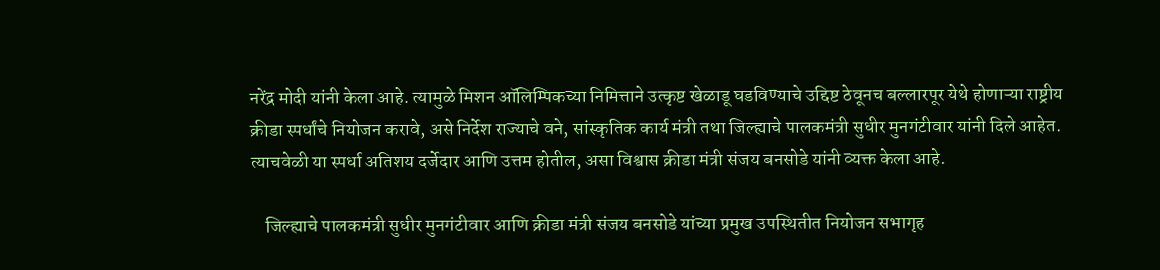नरेंद्र मोदी यांनी केला आहे. त्यामुळे मिशन ऑलिम्पिकच्या निमित्ताने उत्कृष्ट खेळाडू घडविण्याचे उद्दिष्ट ठेवूनच बल्लारपूर येथे होणाऱ्या राष्ट्रीय क्रीडा स्पर्धांचे नियोजन करावे, असे निर्देश राज्याचे वने, सांस्कृतिक कार्य मंत्री तथा जिल्ह्याचे पालकमंत्री सुधीर मुनगंटीवार यांनी दिले आहेत. त्याचवेळी या स्पर्धा अतिशय दर्जेदार आणि उत्तम होतील, असा विश्वास क्रीडा मंत्री संजय बनसोडे यांनी व्यक्त केला आहे.

    जिल्ह्याचे पालकमंत्री सुधीर मुनगंटीवार आणि क्रीडा मंत्री संजय बनसोडे यांच्या प्रमुख उपस्थितीत नियोजन सभागृह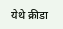येथे क्रीडा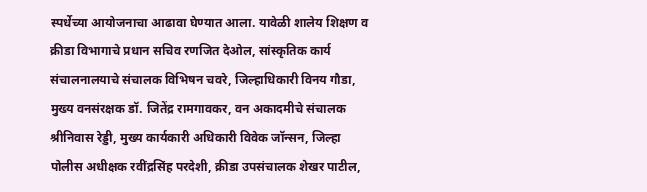स्पर्धेच्या आयोजनाचा आढावा घेण्यात आला. यावेळी शालेय शिक्षण व क्रीडा विभागाचे प्रधान सचिव रणजित देओल, सांस्कृतिक कार्य संचालनालयाचे संचालक विभिषन चवरे, जिल्हाधिकारी विनय गौडा, मुख्य वनसंरक्षक डॉ. जितेंद्र रामगावकर, वन अकादमीचे संचालक श्रीनिवास रेड्डी, मुख्य कार्यकारी अधिकारी विवेक जॉन्सन, जिल्हा पोलीस अधीक्षक रवींद्रसिंह परदेशी, क्रीडा उपसंचालक शेखर पाटील,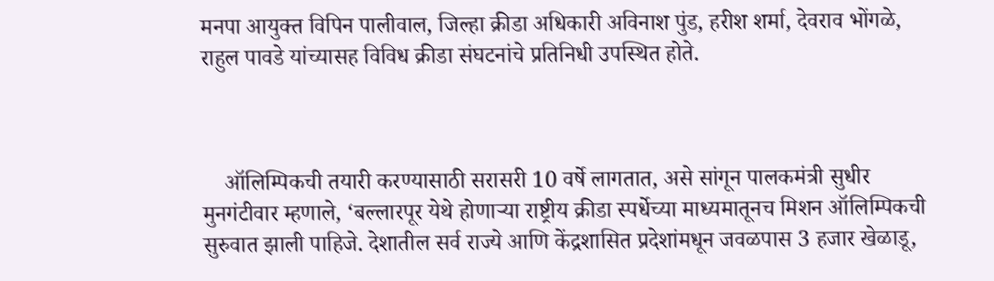मनपा आयुक्त विपिन पालीवाल, जिल्हा क्रीडा अधिकारी अविनाश पुंड, हरीश शर्मा, देवराव भोंगळे, राहुल पावडे यांच्यासह विविध क्रीडा संघटनांचे प्रतिनिधी उपस्थित होते.



    ऑलिम्पिकची तयारी करण्यासाठी सरासरी 10 वर्षे लागतात, असे सांगून पालकमंत्री सुधीर मुनगंटीवार म्हणाले, ‘बल्लारपूर येथे होणाऱ्या राष्ट्रीय क्रीडा स्पर्धेच्या माध्यमातूनच मिशन ऑलिम्पिकची सुरुवात झाली पाहिजे. देशातील सर्व राज्ये आणि केंद्रशासित प्रदेशांमधून जवळपास 3 हजार खेळाडू,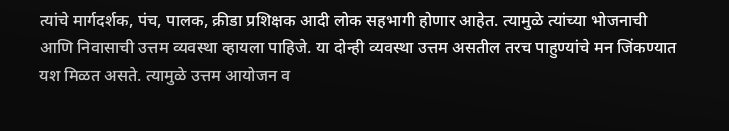त्यांचे मार्गदर्शक, पंच, पालक, क्रीडा प्रशिक्षक आदी लोक सहभागी होणार आहेत. त्यामुळे त्यांच्या भोजनाची आणि निवासाची उत्तम व्यवस्था व्हायला पाहिजे. या दोन्ही व्यवस्था उत्तम असतील तरच पाहुण्यांचे मन जिंकण्यात यश मिळत असते. त्यामुळे उत्तम आयोजन व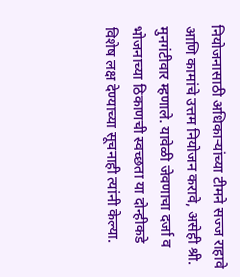नियोजनासाठी अधिकाऱ्यांच्या टीमने सज्ज राहावे आणि कामांचे उत्तम नियोजन करावे, असेही श्री. मुनगंटीवार म्हणाले. यावेळी जेवणाचा दर्जा व भोजनाच्या ठिकाणची स्वच्छता या दोन्हीकडे विशेष लक्ष देण्याच्या सूचनाही त्यांनी केल्या.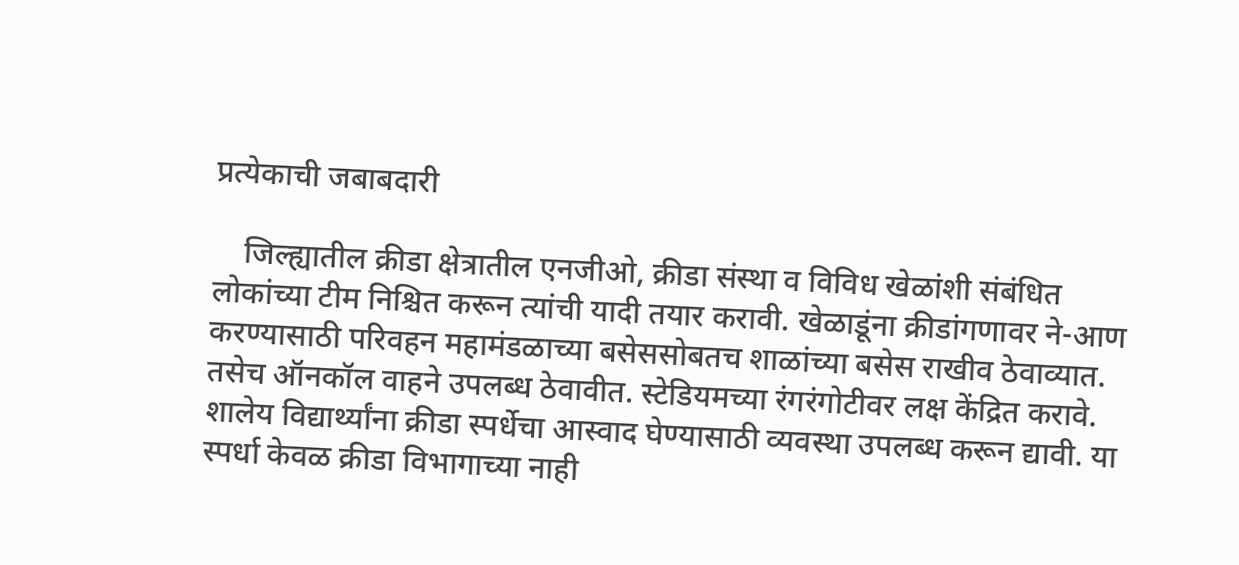प्रत्येकाची जबाबदारी

    जिल्ह्यातील क्रीडा क्षेत्रातील एनजीओ, क्रीडा संस्था व विविध खेळांशी संबंधित लोकांच्या टीम निश्चित करून त्यांची यादी तयार करावी. खेळाडूंना क्रीडांगणावर ने-आण करण्यासाठी परिवहन महामंडळाच्या बसेससोबतच शाळांच्या बसेस राखीव ठेवाव्यात. तसेच ऑनकॉल वाहने उपलब्ध ठेवावीत. स्टेडियमच्या रंगरंगोटीवर लक्ष केंद्रित करावे. शालेय विद्यार्थ्यांना क्रीडा स्पर्धेचा आस्वाद घेण्यासाठी व्यवस्था उपलब्ध करून द्यावी. या स्पर्धा केवळ क्रीडा विभागाच्या नाही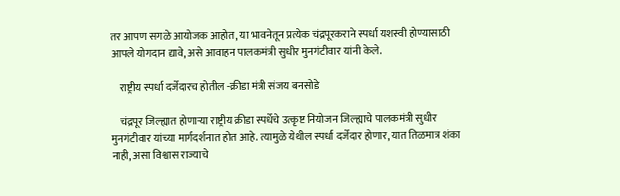तर आपण सगळे आयोजक आहोत, या भावनेतून प्रत्येक चंद्रपूरकराने स्पर्धा यशस्वी होण्यासाठी आपले योगदान द्यावे, असे आवाहन पालकमंत्री सुधीर मुनगंटीवार यांनी केले.

    राष्ट्रीय स्पर्धा दर्जेदारच होतील -क्रीडा मंत्री संजय बनसोडे

    चंद्रपूर जिल्ह्यात होणाऱ्या राष्ट्रीय क्रीडा स्पर्धेचे उत्कृष्ट नियोजन जिल्ह्याचे पालकमंत्री सुधीर मुनगंटीवार यांच्या मार्गदर्शनात होत आहे. त्यामुळे येथील स्पर्धा दर्जेदार होणार, यात तिळमात्र शंका नाही, असा विश्वास राज्याचे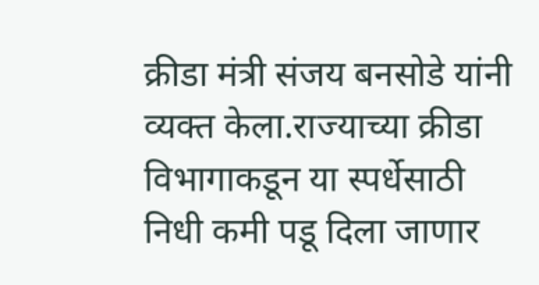क्रीडा मंत्री संजय बनसोडे यांनी व्यक्त केला.राज्याच्या क्रीडा विभागाकडून या स्पर्धेसाठी निधी कमी पडू दिला जाणार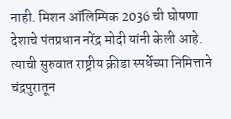नाही. मिशन ऑलिम्पिक 2036 ची घोषणा देशाचे पंतप्रधान नरेंद्र मोदी यांनी केली आहे. त्याची सुरुवात राष्ट्रीय क्रीडा स्पर्धेच्या निमित्ताने चंद्रपुरातून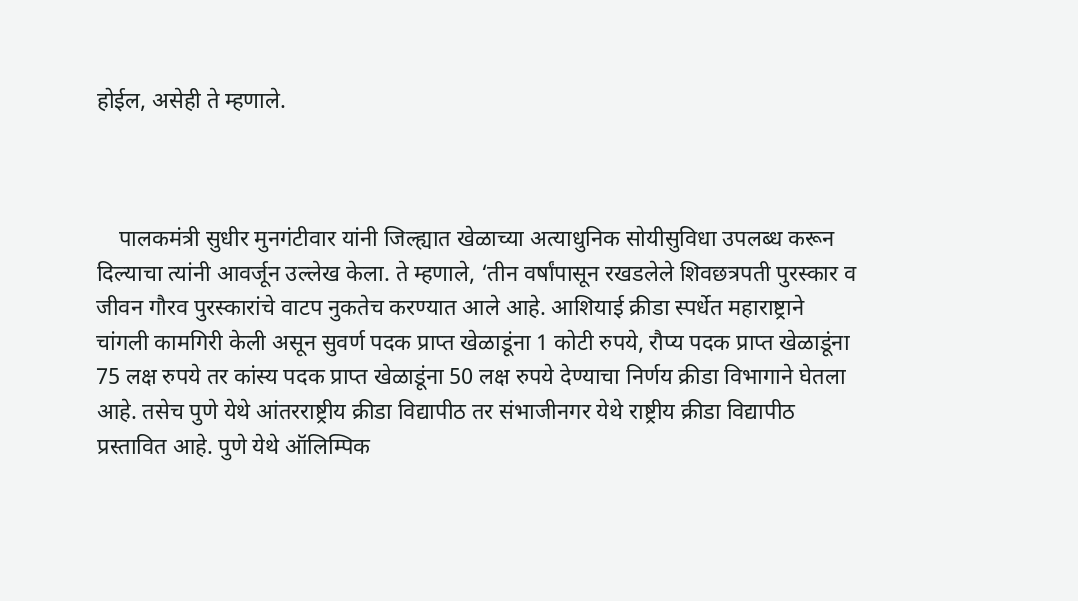होईल, असेही ते म्हणाले.



    पालकमंत्री सुधीर मुनगंटीवार यांनी जिल्ह्यात खेळाच्या अत्याधुनिक सोयीसुविधा उपलब्ध करून दिल्याचा त्यांनी आवर्जून उल्लेख केला. ते म्हणाले, ‘तीन वर्षांपासून रखडलेले शिवछत्रपती पुरस्कार व जीवन गौरव पुरस्कारांचे वाटप नुकतेच करण्यात आले आहे. आशियाई क्रीडा स्पर्धेत महाराष्ट्राने चांगली कामगिरी केली असून सुवर्ण पदक प्राप्त खेळाडूंना 1 कोटी रुपये, रौप्य पदक प्राप्त खेळाडूंना 75 लक्ष रुपये तर कांस्य पदक प्राप्त खेळाडूंना 50 लक्ष रुपये देण्याचा निर्णय क्रीडा विभागाने घेतला आहे. तसेच पुणे येथे आंतरराष्ट्रीय क्रीडा विद्यापीठ तर संभाजीनगर येथे राष्ट्रीय क्रीडा विद्यापीठ प्रस्तावित आहे. पुणे येथे ऑलिम्पिक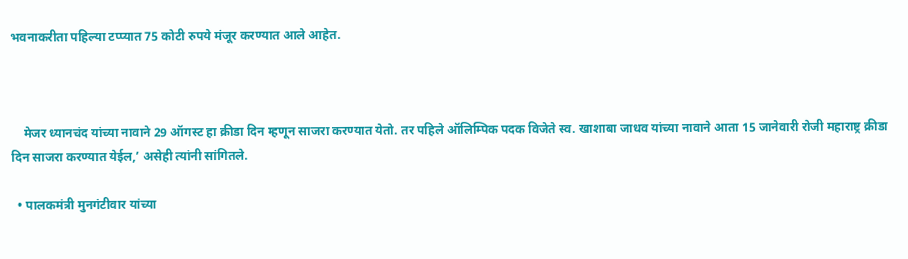भवनाकरीता पहिल्या टप्प्यात 75 कोटी रुपये मंजूर करण्यात आले आहेत.



    मेजर ध्यानचंद यांच्या नावाने 29 ऑगस्ट हा क्रीडा दिन म्हणून साजरा करण्यात येतो. तर पहिले ऑलिम्पिक पदक विजेते स्व. खाशाबा जाधव यांच्या नावाने आता 15 जानेवारी रोजी महाराष्ट्र क्रीडा दिन साजरा करण्यात येईल,’ असेही त्यांनी सांगितले.

  • पालकमंत्री मुनगंटीवार यांच्या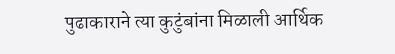पुढाकाराने त्या कुटुंबांना मिळाली आर्थिक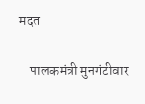मदत

    पालकमंत्री मुनगंटीवार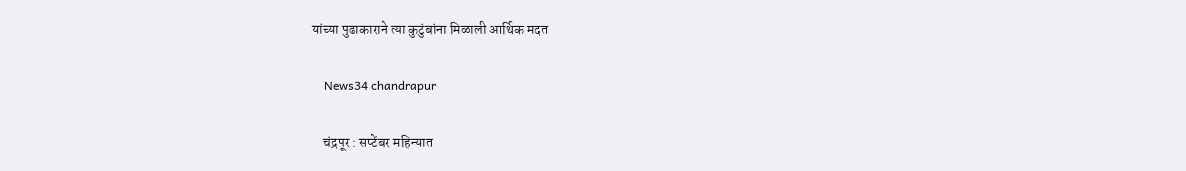यांच्या पुढाकाराने त्या कुटुंबांना मिळाली आर्थिक मदत

    News34 chandrapur

    चंद्रपूर : सप्टेंबर महिन्यात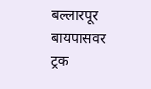बल्लारपूर बायपासवर ट्रक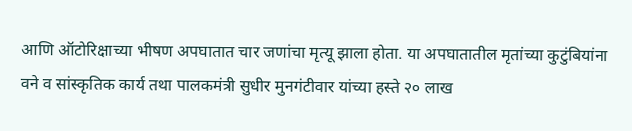आणि ऑटोरिक्षाच्या भीषण अपघातात चार जणांचा मृत्यू झाला होता. या अपघातातील मृतांच्या कुटुंबियांना वने व सांस्कृतिक कार्य तथा पालकमंत्री सुधीर मुनगंटीवार यांच्या हस्ते २० लाख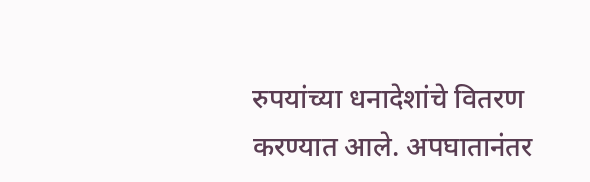रुपयांच्या धनादेशांचे वितरण करण्यात आले. अपघातानंतर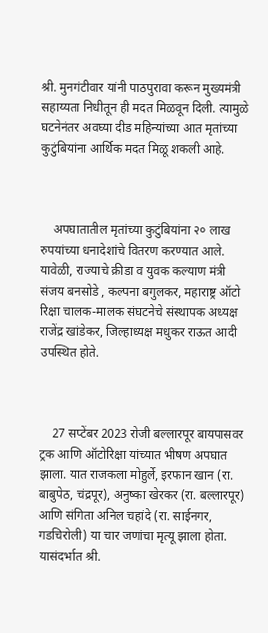श्री. मुनगंटीवार यांनी पाठपुरावा करून मुख्यमंत्री सहाय्यता निधीतून ही मदत मिळवून दिली. त्यामुळे घटनेनंतर अवघ्या दीड महिन्यांच्या आत मृतांच्या कुटुंबियांना आर्थिक मदत मिळू शकली आहे.



    अपघातातील मृतांच्या कुटुंबियांना २० लाख रुपयांच्या धनादेशांचे वितरण करण्यात आले. यावेळी, राज्याचे क्रीडा व युवक कल्याण मंत्री संजय बनसोडे , कल्पना बगुलकर, महाराष्ट्र ऑटो रिक्षा चालक-मालक संघटनेचे संस्थापक अध्यक्ष राजेंद्र खांडेकर, जिल्हाध्यक्ष मधुकर राऊत आदी उपस्थित होते.



    27 सप्टेंबर 2023 रोजी बल्लारपूर बायपासवर ट्रक आणि ऑटोरिक्षा यांच्यात भीषण अपघात झाला. यात राजकला मोहुर्ले, इरफान खान (रा. बाबुपेठ, चंद्रपूर), अनुष्का खेरकर (रा. बल्लारपूर) आणि संगिता अनिल चहांदे (रा. साईनगर, गडचिरोली) या चार जणांचा मृत्यू झाला होता. यासंदर्भात श्री.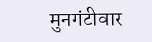मुनगंटीवार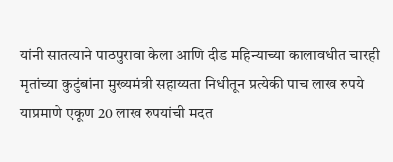यांनी सातत्याने पाठपुरावा केला आणि दीड महिन्याच्या कालावधीत चारही मृतांच्या कुटुंबांना मुख्यमंत्री सहाय्यता निधीतून प्रत्येकी पाच लाख रुपये याप्रमाणे एकूण 20 लाख रुपयांची मदत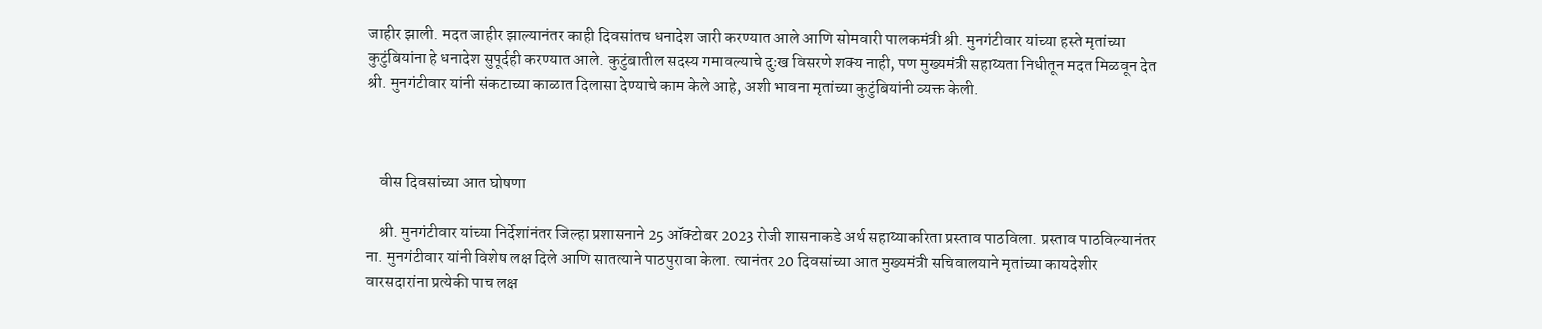जाहीर झाली. मदत जाहीर झाल्यानंतर काही दिवसांतच धनादेश जारी करण्यात आले आणि सोमवारी पालकमंत्री श्री. मुनगंटीवार यांच्या हस्ते मृतांच्या कुटुंबियांना हे धनादेश सुपूर्दही करण्यात आले. कुटुंबातील सदस्य गमावल्याचे दुःख विसरणे शक्य नाही, पण मुख्यमंत्री सहाय्यता निधीतून मदत मिळवून देत श्री. मुनगंटीवार यांनी संकटाच्या काळात दिलासा देण्याचे काम केले आहे, अशी भावना मृतांच्या कुटुंबियांनी व्यक्त केली.



    वीस दिवसांच्या आत घोषणा

    श्री. मुनगंटीवार यांच्या निर्देशांनंतर जिल्हा प्रशासनाने 25 ऑक्टोबर 2023 रोजी शासनाकडे अर्थ सहाय्याकरिता प्रस्ताव पाठविला. प्रस्ताव पाठविल्यानंतर ना. मुनगंटीवार यांनी विशेष लक्ष दिले आणि सातत्याने पाठपुरावा केला. त्यानंतर 20 दिवसांच्या आत मुख्यमंत्री सचिवालयाने मृतांच्या कायदेशीर वारसदारांना प्रत्येकी पाच लक्ष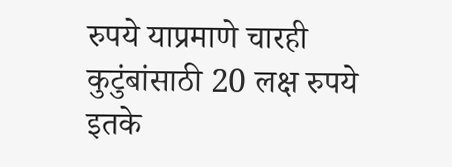रुपये याप्रमाणे चारही कुटुंबांसाठी 20 लक्ष रुपये इतके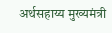अर्थसहाय्य मुख्यमंत्री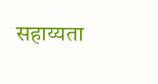सहाय्यता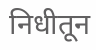निधीतून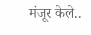मंजूर केले..